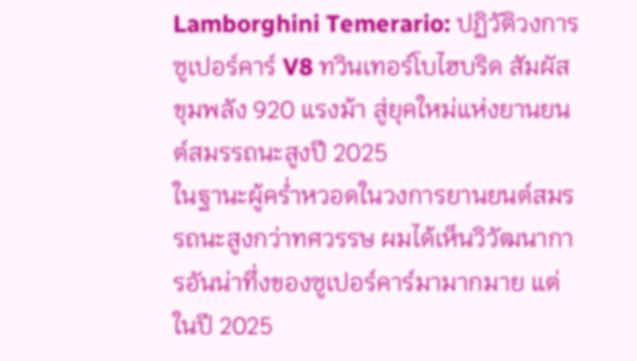Lamborghini Temerario: ปฏิวัติวงการซูเปอร์คาร์ V8 ทวินเทอร์โบไฮบริด สัมผัสขุมพลัง 920 แรงม้า สู่ยุคใหม่แห่งยานยนต์สมรรถนะสูงปี 2025
ในฐานะผู้คร่ำหวอดในวงการยานยนต์สมรรถนะสูงกว่าทศวรรษ ผมได้เห็นวิวัฒนาการอันน่าทึ่งของซูเปอร์คาร์มามากมาย แต่ในปี 2025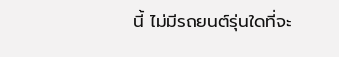นี้ ไม่มีรถยนต์รุ่นใดที่จะ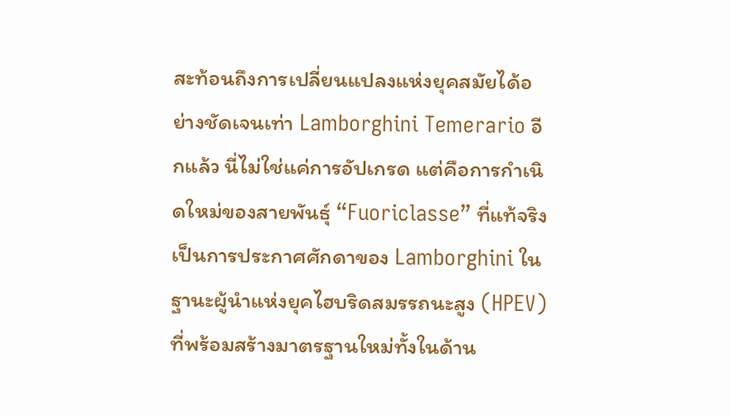สะท้อนถึงการเปลี่ยนแปลงแห่งยุคสมัยได้อย่างชัดเจนเท่า Lamborghini Temerario อีกแล้ว นี่ไม่ใช่แค่การอัปเกรด แต่คือการกำเนิดใหม่ของสายพันธุ์ “Fuoriclasse” ที่แท้จริง เป็นการประกาศศักดาของ Lamborghini ในฐานะผู้นำแห่งยุคไฮบริดสมรรถนะสูง (HPEV) ที่พร้อมสร้างมาตรฐานใหม่ทั้งในด้าน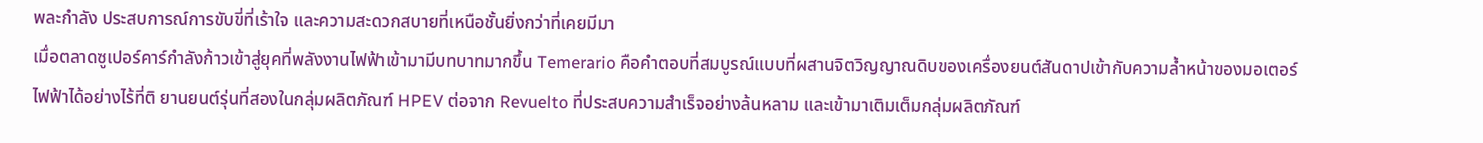พละกำลัง ประสบการณ์การขับขี่ที่เร้าใจ และความสะดวกสบายที่เหนือชั้นยิ่งกว่าที่เคยมีมา
เมื่อตลาดซูเปอร์คาร์กำลังก้าวเข้าสู่ยุคที่พลังงานไฟฟ้าเข้ามามีบทบาทมากขึ้น Temerario คือคำตอบที่สมบูรณ์แบบที่ผสานจิตวิญญาณดิบของเครื่องยนต์สันดาปเข้ากับความล้ำหน้าของมอเตอร์ไฟฟ้าได้อย่างไร้ที่ติ ยานยนต์รุ่นที่สองในกลุ่มผลิตภัณฑ์ HPEV ต่อจาก Revuelto ที่ประสบความสำเร็จอย่างล้นหลาม และเข้ามาเติมเต็มกลุ่มผลิตภัณฑ์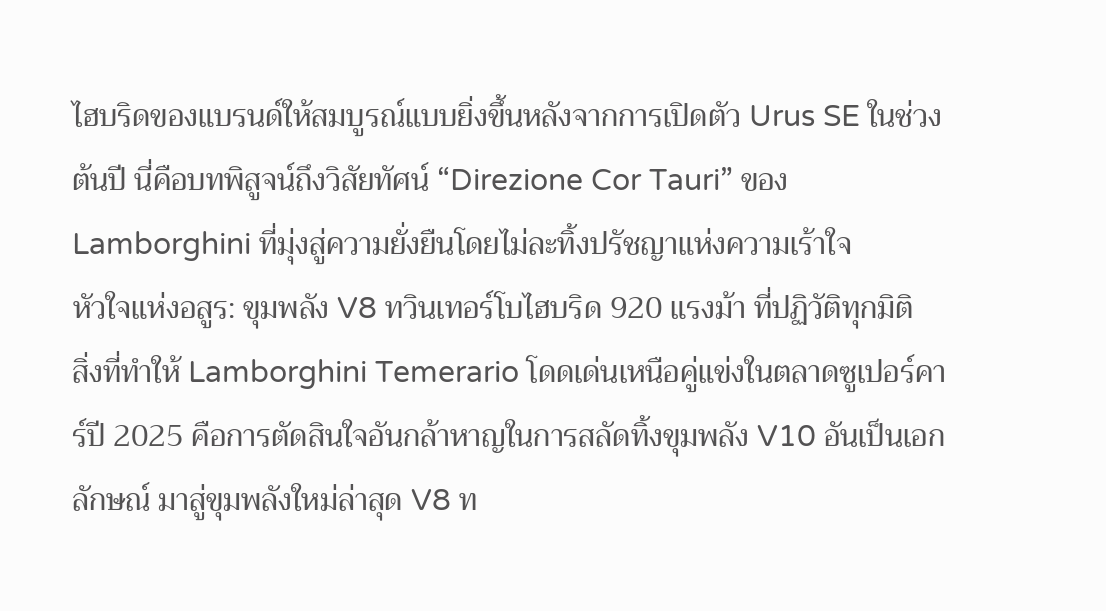ไฮบริดของแบรนด์ให้สมบูรณ์แบบยิ่งขึ้นหลังจากการเปิดตัว Urus SE ในช่วงต้นปี นี่คือบทพิสูจน์ถึงวิสัยทัศน์ “Direzione Cor Tauri” ของ Lamborghini ที่มุ่งสู่ความยั่งยืนโดยไม่ละทิ้งปรัชญาแห่งความเร้าใจ
หัวใจแห่งอสูร: ขุมพลัง V8 ทวินเทอร์โบไฮบริด 920 แรงม้า ที่ปฏิวัติทุกมิติ
สิ่งที่ทำให้ Lamborghini Temerario โดดเด่นเหนือคู่แข่งในตลาดซูเปอร์คาร์ปี 2025 คือการตัดสินใจอันกล้าหาญในการสลัดทิ้งขุมพลัง V10 อันเป็นเอกลักษณ์ มาสู่ขุมพลังใหม่ล่าสุด V8 ท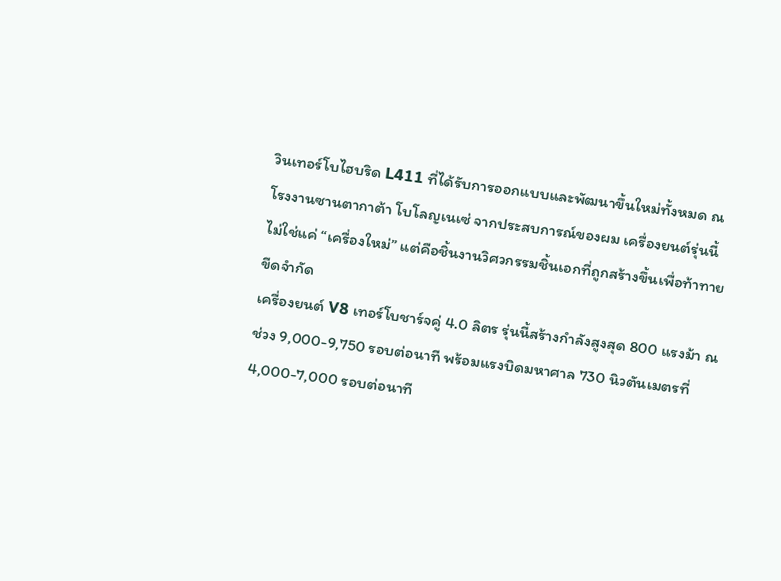วินเทอร์โบไฮบริด L411 ที่ได้รับการออกแบบและพัฒนาขึ้นใหม่ทั้งหมด ณ โรงงานซานตากาต้า โบโลญเนเซ่ จากประสบการณ์ของผม เครื่องยนต์รุ่นนี้ไม่ใช่แค่ “เครื่องใหม่” แต่คือชิ้นงานวิศวกรรมชิ้นเอกที่ถูกสร้างขึ้นเพื่อท้าทายขีดจำกัด
เครื่องยนต์ V8 เทอร์โบชาร์จคู่ 4.0 ลิตร รุ่นนี้สร้างกำลังสูงสุด 800 แรงม้า ณ ช่วง 9,000-9,750 รอบต่อนาที พร้อมแรงบิดมหาศาล 730 นิวตันเมตรที่ 4,000-7,000 รอบต่อนาที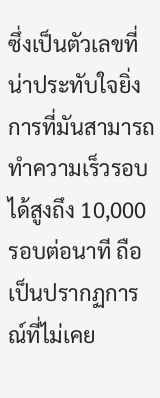ซึ่งเป็นตัวเลขที่น่าประทับใจยิ่ง การที่มันสามารถทำความเร็วรอบได้สูงถึง 10,000 รอบต่อนาที ถือเป็นปรากฏการณ์ที่ไม่เคย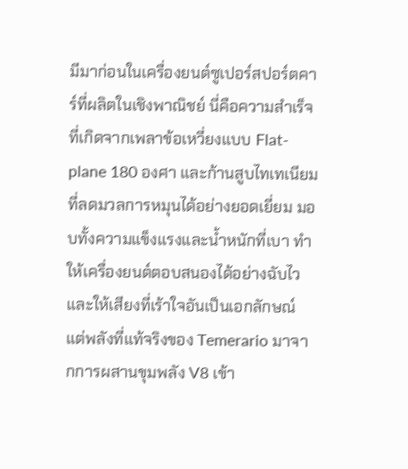มีมาก่อนในเครื่องยนต์ซูเปอร์สปอร์ตคาร์ที่ผลิตในเชิงพาณิชย์ นี่คือความสำเร็จที่เกิดจากเพลาข้อเหวี่ยงแบบ Flat-plane 180 องศา และก้านสูบไทเทเนียมที่ลดมวลการหมุนได้อย่างยอดเยี่ยม มอบทั้งความแข็งแรงและน้ำหนักที่เบา ทำให้เครื่องยนต์ตอบสนองได้อย่างฉับไวและให้เสียงที่เร้าใจอันเป็นเอกลักษณ์
แต่พลังที่แท้จริงของ Temerario มาจากการผสานขุมพลัง V8 เข้า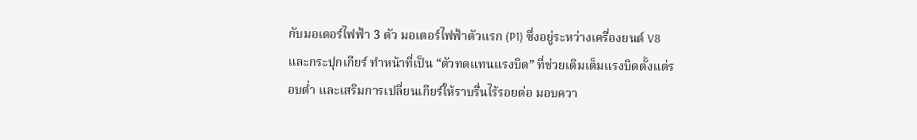กับมอเตอร์ไฟฟ้า 3 ตัว มอเตอร์ไฟฟ้าตัวแรก (P1) ซึ่งอยู่ระหว่างเครื่องยนต์ V8 และกระปุกเกียร์ ทำหน้าที่เป็น “ตัวทดแทนแรงบิด” ที่ช่วยเติมเต็มแรงบิดตั้งแต่รอบต่ำ และเสริมการเปลี่ยนเกียร์ให้ราบรื่นไร้รอยต่อ มอบควา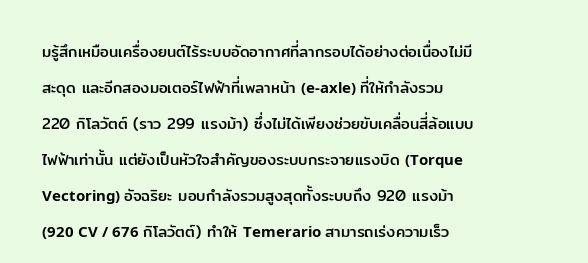มรู้สึกเหมือนเครื่องยนต์ไร้ระบบอัดอากาศที่ลากรอบได้อย่างต่อเนื่องไม่มีสะดุด และอีกสองมอเตอร์ไฟฟ้าที่เพลาหน้า (e-axle) ที่ให้กำลังรวม 220 กิโลวัตต์ (ราว 299 แรงม้า) ซึ่งไม่ได้เพียงช่วยขับเคลื่อนสี่ล้อแบบไฟฟ้าเท่านั้น แต่ยังเป็นหัวใจสำคัญของระบบกระจายแรงบิด (Torque Vectoring) อัจฉริยะ มอบกำลังรวมสูงสุดทั้งระบบถึง 920 แรงม้า (920 CV / 676 กิโลวัตต์) ทำให้ Temerario สามารถเร่งความเร็ว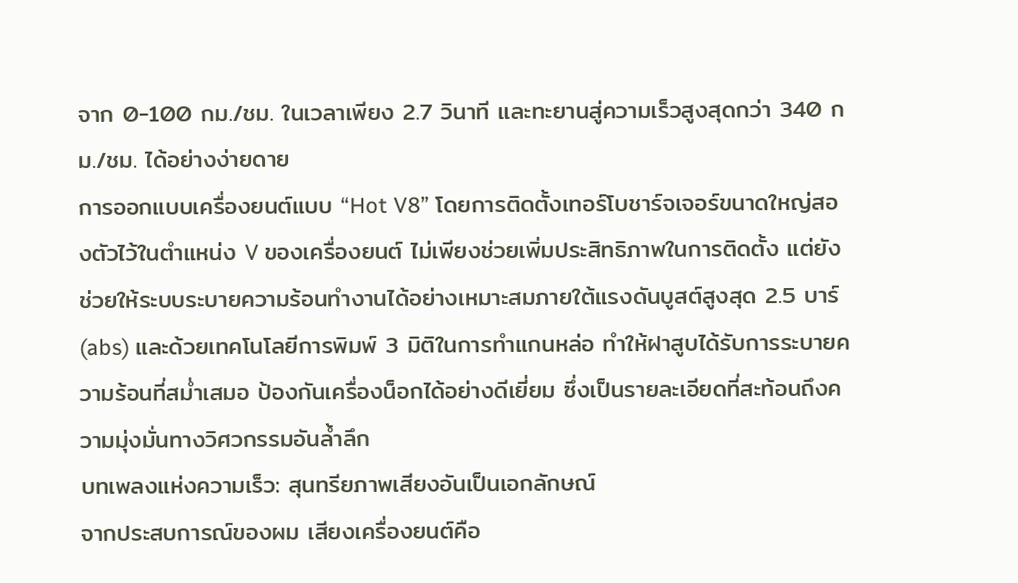จาก 0-100 กม./ชม. ในเวลาเพียง 2.7 วินาที และทะยานสู่ความเร็วสูงสุดกว่า 340 กม./ชม. ได้อย่างง่ายดาย
การออกแบบเครื่องยนต์แบบ “Hot V8” โดยการติดตั้งเทอร์โบชาร์จเจอร์ขนาดใหญ่สองตัวไว้ในตำแหน่ง V ของเครื่องยนต์ ไม่เพียงช่วยเพิ่มประสิทธิภาพในการติดตั้ง แต่ยังช่วยให้ระบบระบายความร้อนทำงานได้อย่างเหมาะสมภายใต้แรงดันบูสต์สูงสุด 2.5 บาร์ (abs) และด้วยเทคโนโลยีการพิมพ์ 3 มิติในการทำแกนหล่อ ทำให้ฝาสูบได้รับการระบายความร้อนที่สม่ำเสมอ ป้องกันเครื่องน็อกได้อย่างดีเยี่ยม ซึ่งเป็นรายละเอียดที่สะท้อนถึงความมุ่งมั่นทางวิศวกรรมอันล้ำลึก
บทเพลงแห่งความเร็ว: สุนทรียภาพเสียงอันเป็นเอกลักษณ์
จากประสบการณ์ของผม เสียงเครื่องยนต์คือ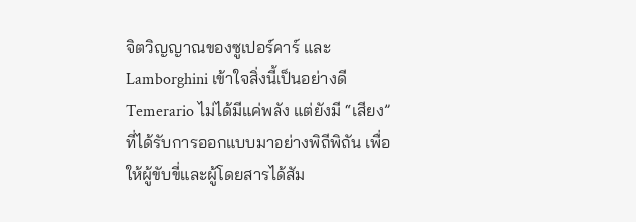จิตวิญญาณของซูเปอร์คาร์ และ Lamborghini เข้าใจสิ่งนี้เป็นอย่างดี Temerario ไม่ได้มีแค่พลัง แต่ยังมี “เสียง” ที่ได้รับการออกแบบมาอย่างพิถีพิถัน เพื่อให้ผู้ขับขี่และผู้โดยสารได้สัม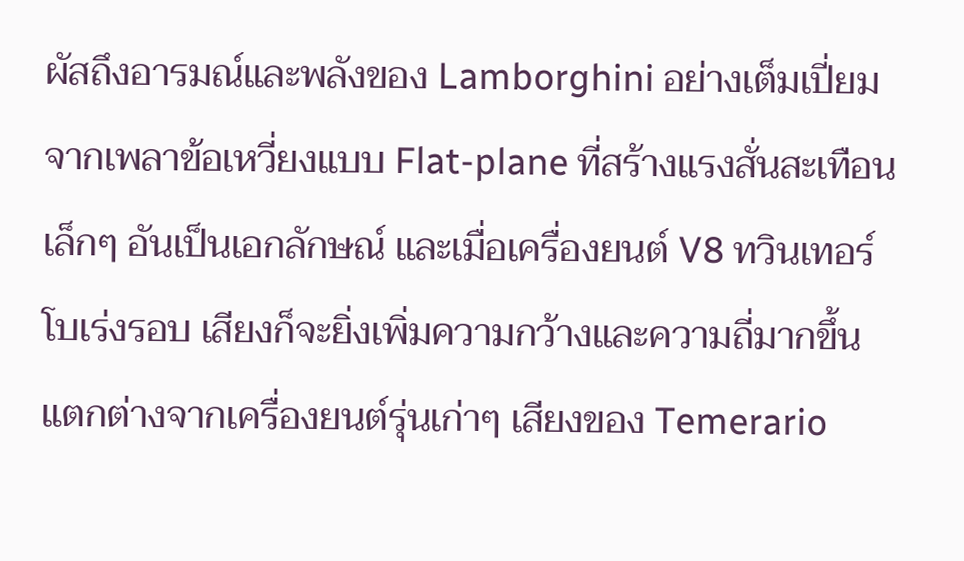ผัสถึงอารมณ์และพลังของ Lamborghini อย่างเต็มเปี่ยม จากเพลาข้อเหวี่ยงแบบ Flat-plane ที่สร้างแรงสั่นสะเทือนเล็กๆ อันเป็นเอกลักษณ์ และเมื่อเครื่องยนต์ V8 ทวินเทอร์โบเร่งรอบ เสียงก็จะยิ่งเพิ่มความกว้างและความถี่มากขึ้น แตกต่างจากเครื่องยนต์รุ่นเก่าๆ เสียงของ Temerario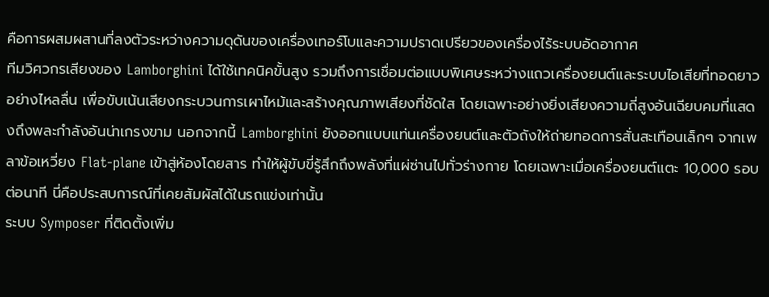คือการผสมผสานที่ลงตัวระหว่างความดุดันของเครื่องเทอร์โบและความปราดเปรียวของเครื่องไร้ระบบอัดอากาศ
ทีมวิศวกรเสียงของ Lamborghini ได้ใช้เทคนิคขั้นสูง รวมถึงการเชื่อมต่อแบบพิเศษระหว่างแถวเครื่องยนต์และระบบไอเสียที่ทอดยาวอย่างไหลลื่น เพื่อขับเน้นเสียงกระบวนการเผาไหม้และสร้างคุณภาพเสียงที่ชัดใส โดยเฉพาะอย่างยิ่งเสียงความถี่สูงอันเฉียบคมที่แสดงถึงพละกำลังอันน่าเกรงขาม นอกจากนี้ Lamborghini ยังออกแบบแท่นเครื่องยนต์และตัวถังให้ถ่ายทอดการสั่นสะเทือนเล็กๆ จากเพลาข้อเหวี่ยง Flat-plane เข้าสู่ห้องโดยสาร ทำให้ผู้ขับขี่รู้สึกถึงพลังที่แผ่ซ่านไปทั่วร่างกาย โดยเฉพาะเมื่อเครื่องยนต์แตะ 10,000 รอบต่อนาที นี่คือประสบการณ์ที่เคยสัมผัสได้ในรถแข่งเท่านั้น
ระบบ Symposer ที่ติดตั้งเพิ่ม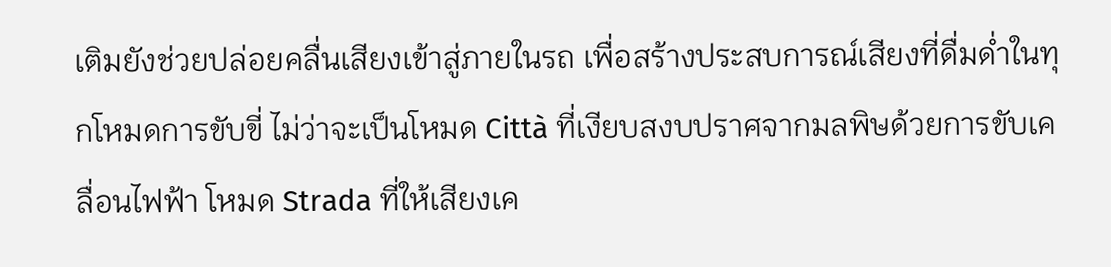เติมยังช่วยปล่อยคลื่นเสียงเข้าสู่ภายในรถ เพื่อสร้างประสบการณ์เสียงที่ดื่มด่ำในทุกโหมดการขับขี่ ไม่ว่าจะเป็นโหมด Città ที่เงียบสงบปราศจากมลพิษด้วยการขับเคลื่อนไฟฟ้า โหมด Strada ที่ให้เสียงเค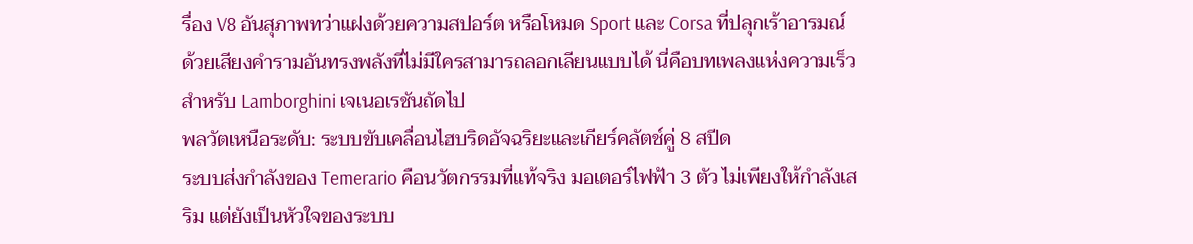รื่อง V8 อันสุภาพทว่าแฝงด้วยความสปอร์ต หรือโหมด Sport และ Corsa ที่ปลุกเร้าอารมณ์ด้วยเสียงคำรามอันทรงพลังที่ไม่มีใครสามารถลอกเลียนแบบได้ นี่คือบทเพลงแห่งความเร็วสำหรับ Lamborghini เจเนอเรชันถัดไป
พลวัตเหนือระดับ: ระบบขับเคลื่อนไฮบริดอัจฉริยะและเกียร์คลัตช์คู่ 8 สปีด
ระบบส่งกำลังของ Temerario คือนวัตกรรมที่แท้จริง มอเตอร์ไฟฟ้า 3 ตัว ไม่เพียงให้กำลังเสริม แต่ยังเป็นหัวใจของระบบ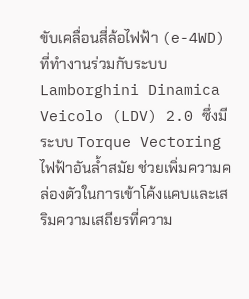ขับเคลื่อนสี่ล้อไฟฟ้า (e-4WD) ที่ทำงานร่วมกับระบบ Lamborghini Dinamica Veicolo (LDV) 2.0 ซึ่งมีระบบ Torque Vectoring ไฟฟ้าอันล้ำสมัย ช่วยเพิ่มความคล่องตัวในการเข้าโค้งแคบและเสริมความเสถียรที่ความ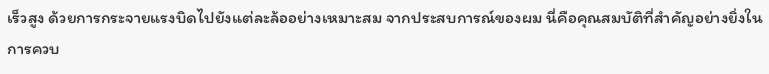เร็วสูง ด้วยการกระจายแรงบิดไปยังแต่ละล้ออย่างเหมาะสม จากประสบการณ์ของผม นี่คือคุณสมบัติที่สำคัญอย่างยิ่งในการควบ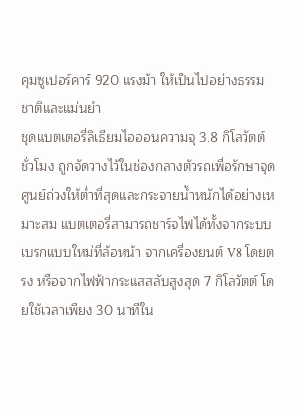คุมซูเปอร์คาร์ 920 แรงม้า ให้เป็นไปอย่างธรรมชาติและแม่นยำ
ชุดแบตเตอรี่ลิเธียมไอออนความจุ 3.8 กิโลวัตต์ชั่วโมง ถูกจัดวางไว้ในช่องกลางตัวรถเพื่อรักษาจุดศูนย์ถ่วงให้ต่ำที่สุดและกระจายน้ำหนักได้อย่างเหมาะสม แบตเตอรี่สามารถชาร์จไฟได้ทั้งจากระบบเบรกแบบใหม่ที่ล้อหน้า จากเครื่องยนต์ V8 โดยตรง หรือจากไฟฟ้ากระแสสลับสูงสุด 7 กิโลวัตต์ โดยใช้เวลาเพียง 30 นาทีใน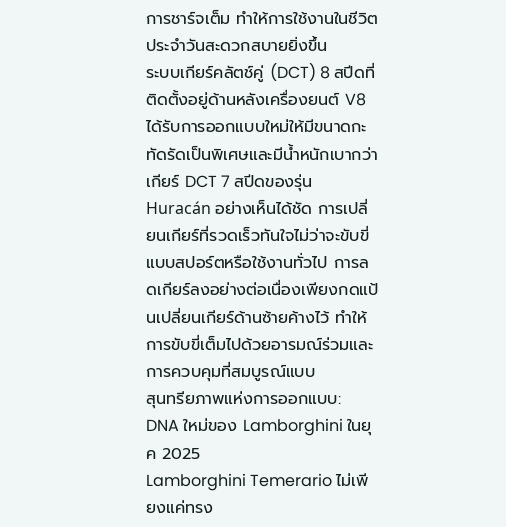การชาร์จเต็ม ทำให้การใช้งานในชีวิตประจำวันสะดวกสบายยิ่งขึ้น
ระบบเกียร์คลัตช์คู่ (DCT) 8 สปีดที่ติดตั้งอยู่ด้านหลังเครื่องยนต์ V8 ได้รับการออกแบบใหม่ให้มีขนาดกะทัดรัดเป็นพิเศษและมีน้ำหนักเบากว่าเกียร์ DCT 7 สปีดของรุ่น Huracán อย่างเห็นได้ชัด การเปลี่ยนเกียร์ที่รวดเร็วทันใจไม่ว่าจะขับขี่แบบสปอร์ตหรือใช้งานทั่วไป การลดเกียร์ลงอย่างต่อเนื่องเพียงกดแป้นเปลี่ยนเกียร์ด้านซ้ายค้างไว้ ทำให้การขับขี่เต็มไปด้วยอารมณ์ร่วมและการควบคุมที่สมบูรณ์แบบ
สุนทรียภาพแห่งการออกแบบ: DNA ใหม่ของ Lamborghini ในยุค 2025
Lamborghini Temerario ไม่เพียงแค่ทรง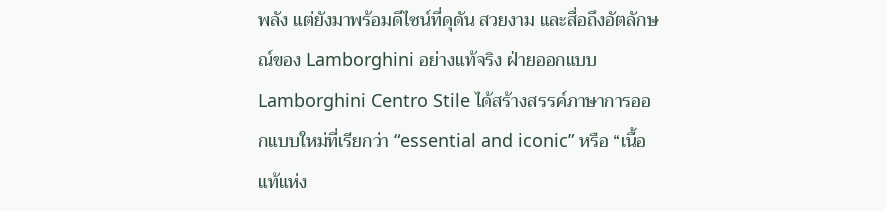พลัง แต่ยังมาพร้อมดีไซน์ที่ดุดัน สวยงาม และสื่อถึงอัตลักษณ์ของ Lamborghini อย่างแท้จริง ฝ่ายออกแบบ Lamborghini Centro Stile ได้สร้างสรรค์ภาษาการออกแบบใหม่ที่เรียกว่า “essential and iconic” หรือ “เนื้อแท้แห่ง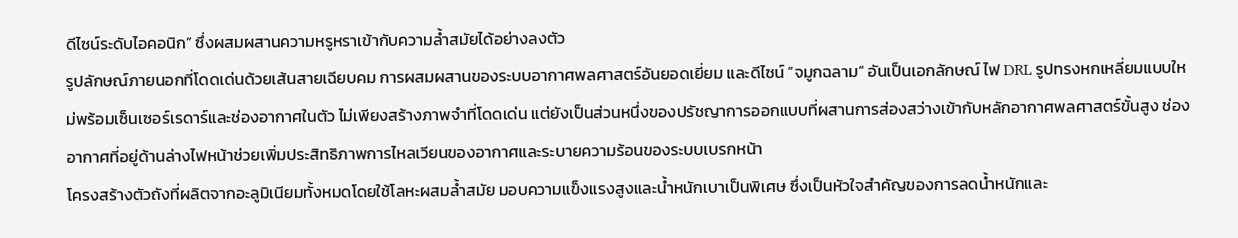ดีไซน์ระดับไอคอนิก” ซึ่งผสมผสานความหรูหราเข้ากับความล้ำสมัยได้อย่างลงตัว
รูปลักษณ์ภายนอกที่โดดเด่นด้วยเส้นสายเฉียบคม การผสมผสานของระบบอากาศพลศาสตร์อันยอดเยี่ยม และดีไซน์ “จมูกฉลาม” อันเป็นเอกลักษณ์ ไฟ DRL รูปทรงหกเหลี่ยมแบบใหม่พร้อมเซ็นเซอร์เรดาร์และช่องอากาศในตัว ไม่เพียงสร้างภาพจำที่โดดเด่น แต่ยังเป็นส่วนหนึ่งของปรัชญาการออกแบบที่ผสานการส่องสว่างเข้ากับหลักอากาศพลศาสตร์ขั้นสูง ช่องอากาศที่อยู่ด้านล่างไฟหน้าช่วยเพิ่มประสิทธิภาพการไหลเวียนของอากาศและระบายความร้อนของระบบเบรกหน้า
โครงสร้างตัวถังที่ผลิตจากอะลูมิเนียมทั้งหมดโดยใช้โลหะผสมล้ำสมัย มอบความแข็งแรงสูงและน้ำหนักเบาเป็นพิเศษ ซึ่งเป็นหัวใจสำคัญของการลดน้ำหนักและ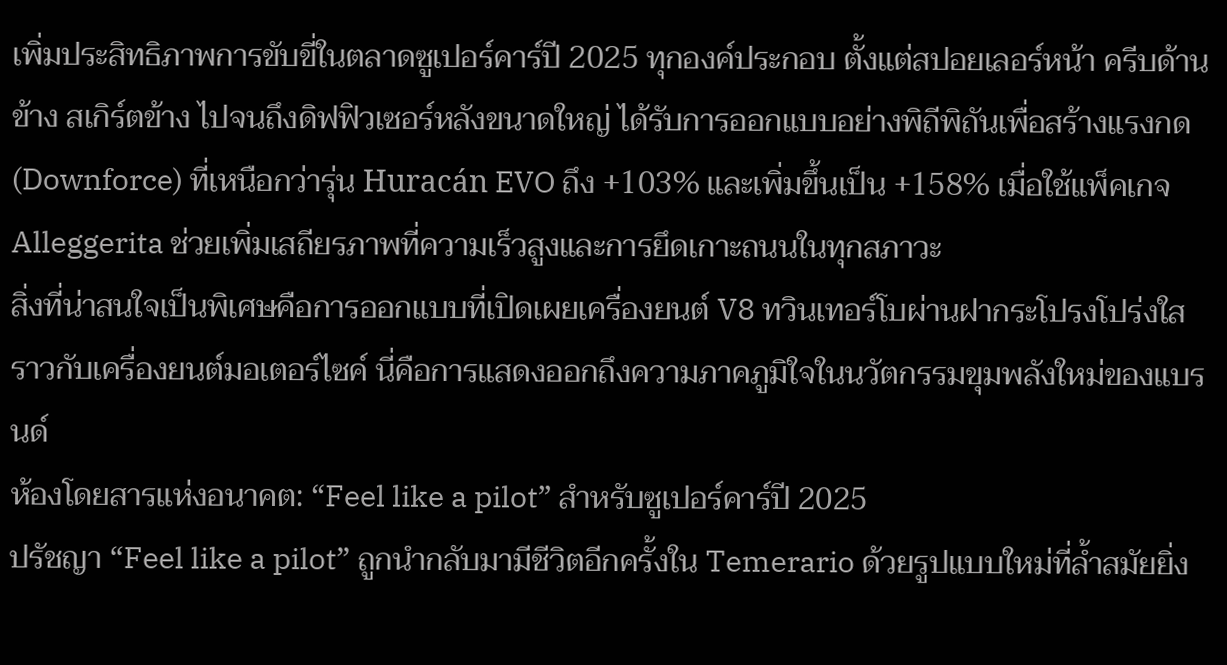เพิ่มประสิทธิภาพการขับขี่ในตลาดซูเปอร์คาร์ปี 2025 ทุกองค์ประกอบ ตั้งแต่สปอยเลอร์หน้า ครีบด้านข้าง สเกิร์ตข้าง ไปจนถึงดิฟฟิวเซอร์หลังขนาดใหญ่ ได้รับการออกแบบอย่างพิถีพิถันเพื่อสร้างแรงกด (Downforce) ที่เหนือกว่ารุ่น Huracán EVO ถึง +103% และเพิ่มขึ้นเป็น +158% เมื่อใช้แพ็คเกจ Alleggerita ช่วยเพิ่มเสถียรภาพที่ความเร็วสูงและการยึดเกาะถนนในทุกสภาวะ
สิ่งที่น่าสนใจเป็นพิเศษคือการออกแบบที่เปิดเผยเครื่องยนต์ V8 ทวินเทอร์โบผ่านฝากระโปรงโปร่งใส ราวกับเครื่องยนต์มอเตอร์ไซค์ นี่คือการแสดงออกถึงความภาคภูมิใจในนวัตกรรมขุมพลังใหม่ของแบรนด์
ห้องโดยสารแห่งอนาคต: “Feel like a pilot” สำหรับซูเปอร์คาร์ปี 2025
ปรัชญา “Feel like a pilot” ถูกนำกลับมามีชีวิตอีกครั้งใน Temerario ด้วยรูปแบบใหม่ที่ล้ำสมัยยิ่ง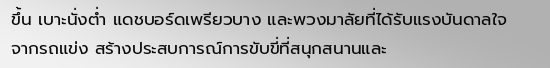ขึ้น เบาะนั่งต่ำ แดชบอร์ดเพรียวบาง และพวงมาลัยที่ได้รับแรงบันดาลใจจากรถแข่ง สร้างประสบการณ์การขับขี่ที่สนุกสนานและ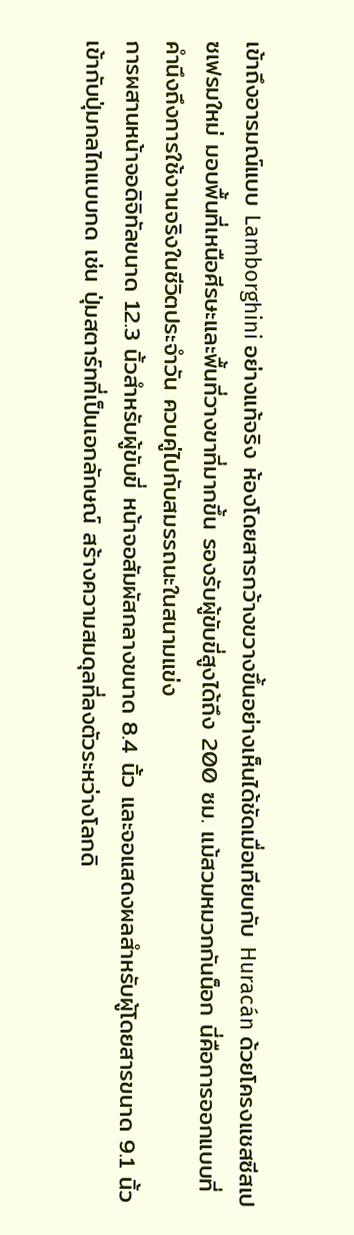เข้าถึงอารมณ์แบบ Lamborghini อย่างแท้จริง ห้องโดยสารกว้างขวางขึ้นอย่างเห็นได้ชัดเมื่อเทียบกับ Huracán ด้วยโครงแชสซีสเปซเฟรมใหม่ มอบพื้นที่เหนือศีรษะและพื้นที่วางขาที่มากขึ้น รองรับผู้ขับขี่สูงได้ถึง 200 ซม. แม้สวมหมวกกันน็อก นี่คือการออกแบบที่คำนึงถึงการใช้งานจริงในชีวิตประจำวัน ควบคู่ไปกับสมรรถนะในสนามแข่ง
การผสานหน้าจอดิจิทัลขนาด 12.3 นิ้วสำหรับผู้ขับขี่ หน้าจอสัมผัสกลางขนาด 8.4 นิ้ว และจอแสดงผลสำหรับผู้โดยสารขนาด 9.1 นิ้ว เข้ากับปุ่มกลไกแบบกด เช่น ปุ่มสตาร์ทที่เป็นเอกลักษณ์ สร้างความสมดุลที่ลงตัวระหว่างโลกดิ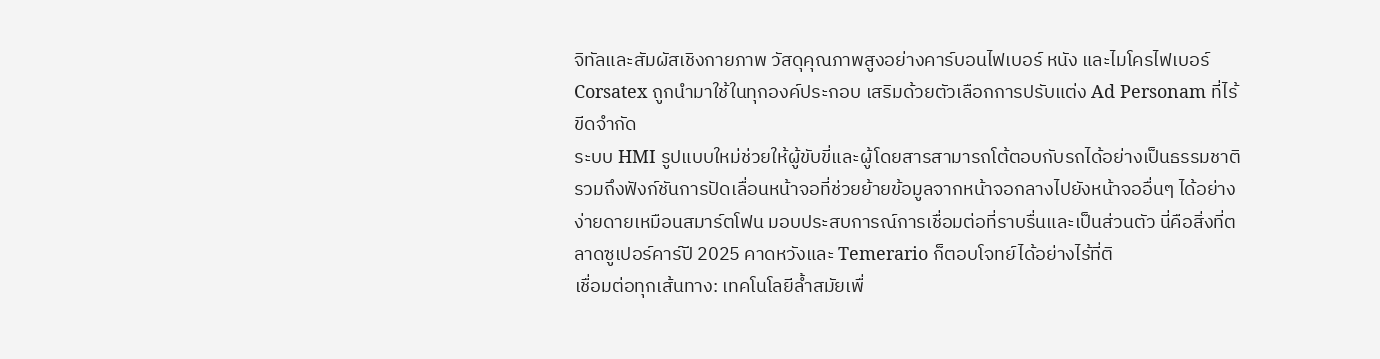จิทัลและสัมผัสเชิงกายภาพ วัสดุคุณภาพสูงอย่างคาร์บอนไฟเบอร์ หนัง และไมโครไฟเบอร์ Corsatex ถูกนำมาใช้ในทุกองค์ประกอบ เสริมด้วยตัวเลือกการปรับแต่ง Ad Personam ที่ไร้ขีดจำกัด
ระบบ HMI รูปแบบใหม่ช่วยให้ผู้ขับขี่และผู้โดยสารสามารถโต้ตอบกับรถได้อย่างเป็นธรรมชาติ รวมถึงฟังก์ชันการปัดเลื่อนหน้าจอที่ช่วยย้ายข้อมูลจากหน้าจอกลางไปยังหน้าจออื่นๆ ได้อย่างง่ายดายเหมือนสมาร์ตโฟน มอบประสบการณ์การเชื่อมต่อที่ราบรื่นและเป็นส่วนตัว นี่คือสิ่งที่ตลาดซูเปอร์คาร์ปี 2025 คาดหวังและ Temerario ก็ตอบโจทย์ได้อย่างไร้ที่ติ
เชื่อมต่อทุกเส้นทาง: เทคโนโลยีล้ำสมัยเพื่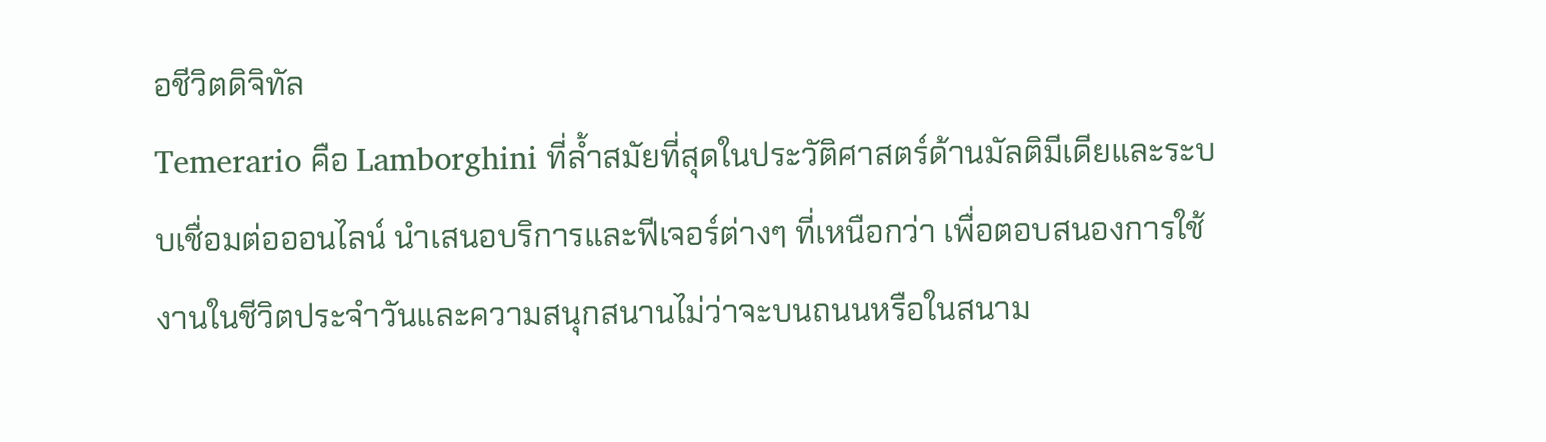อชีวิตดิจิทัล
Temerario คือ Lamborghini ที่ล้ำสมัยที่สุดในประวัติศาสตร์ด้านมัลติมีเดียและระบบเชื่อมต่อออนไลน์ นำเสนอบริการและฟีเจอร์ต่างๆ ที่เหนือกว่า เพื่อตอบสนองการใช้งานในชีวิตประจำวันและความสนุกสนานไม่ว่าจะบนถนนหรือในสนาม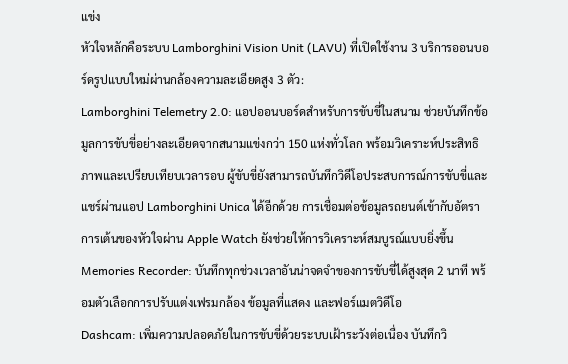แข่ง
หัวใจหลักคือระบบ Lamborghini Vision Unit (LAVU) ที่เปิดใช้งาน 3 บริการออนบอร์ดรูปแบบใหม่ผ่านกล้องความละเอียดสูง 3 ตัว:
Lamborghini Telemetry 2.0: แอปออนบอร์ดสำหรับการขับขี่ในสนาม ช่วยบันทึกข้อมูลการขับขี่อย่างละเอียดจากสนามแข่งกว่า 150 แห่งทั่วโลก พร้อมวิเคราะห์ประสิทธิภาพและเปรียบเทียบเวลารอบ ผู้ขับขี่ยังสามารถบันทึกวิดีโอประสบการณ์การขับขี่และแชร์ผ่านแอป Lamborghini Unica ได้อีกด้วย การเชื่อมต่อข้อมูลรถยนต์เข้ากับอัตราการเต้นของหัวใจผ่าน Apple Watch ยังช่วยให้การวิเคราะห์สมบูรณ์แบบยิ่งขึ้น
Memories Recorder: บันทึกทุกช่วงเวลาอันน่าจดจำของการขับขี่ได้สูงสุด 2 นาที พร้อมตัวเลือกการปรับแต่งเฟรมกล้อง ข้อมูลที่แสดง และฟอร์แมตวิดีโอ
Dashcam: เพิ่มความปลอดภัยในการขับขี่ด้วยระบบเฝ้าระวังต่อเนื่อง บันทึกวิ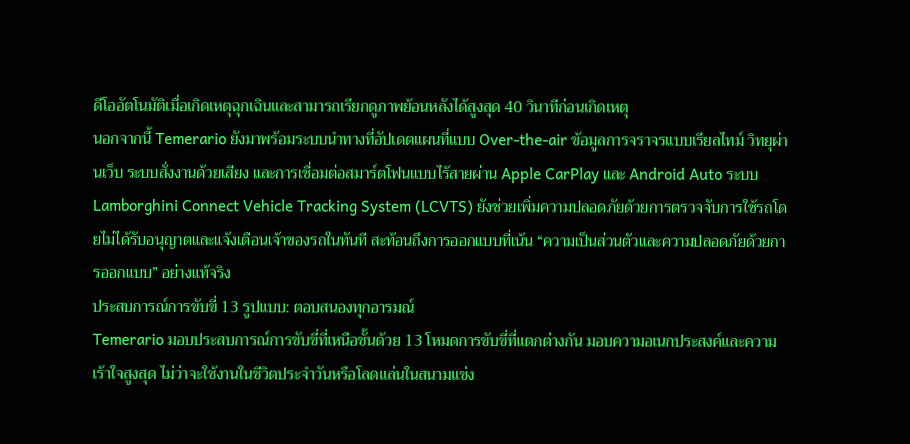ดีโออัตโนมัติเมื่อเกิดเหตุฉุกเฉินและสามารถเรียกดูภาพย้อนหลังได้สูงสุด 40 วินาทีก่อนเกิดเหตุ
นอกจากนี้ Temerario ยังมาพร้อมระบบนำทางที่อัปเดตแผนที่แบบ Over-the-air ข้อมูลการจราจรแบบเรียลไทม์ วิทยุผ่านเว็บ ระบบสั่งงานด้วยเสียง และการเชื่อมต่อสมาร์ตโฟนแบบไร้สายผ่าน Apple CarPlay และ Android Auto ระบบ Lamborghini Connect Vehicle Tracking System (LCVTS) ยังช่วยเพิ่มความปลอดภัยด้วยการตรวจจับการใช้รถโดยไม่ได้รับอนุญาตและแจ้งเตือนเจ้าของรถในทันที สะท้อนถึงการออกแบบที่เน้น “ความเป็นส่วนตัวและความปลอดภัยด้วยการออกแบบ” อย่างแท้จริง
ประสบการณ์การขับขี่ 13 รูปแบบ: ตอบสนองทุกอารมณ์
Temerario มอบประสบการณ์การขับขี่ที่เหนือชั้นด้วย 13 โหมดการขับขี่ที่แตกต่างกัน มอบความอเนกประสงค์และความเร้าใจสูงสุด ไม่ว่าจะใช้งานในชีวิตประจำวันหรือโลดแล่นในสนามแข่ง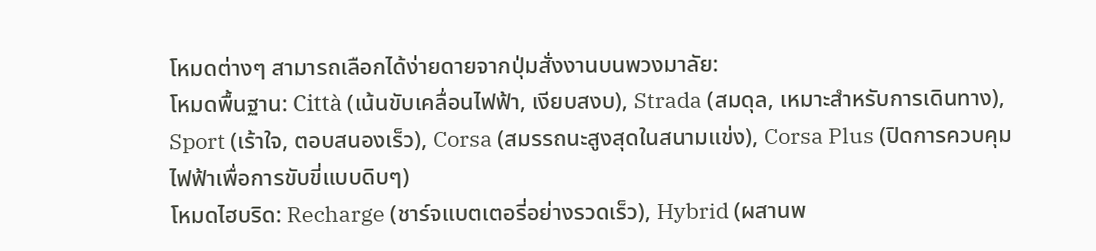โหมดต่างๆ สามารถเลือกได้ง่ายดายจากปุ่มสั่งงานบนพวงมาลัย:
โหมดพื้นฐาน: Città (เน้นขับเคลื่อนไฟฟ้า, เงียบสงบ), Strada (สมดุล, เหมาะสำหรับการเดินทาง), Sport (เร้าใจ, ตอบสนองเร็ว), Corsa (สมรรถนะสูงสุดในสนามแข่ง), Corsa Plus (ปิดการควบคุมไฟฟ้าเพื่อการขับขี่แบบดิบๆ)
โหมดไฮบริด: Recharge (ชาร์จแบตเตอรี่อย่างรวดเร็ว), Hybrid (ผสานพ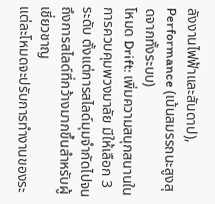ลังงานไฟฟ้าและสันดาป), Performance (เน้นสมรรถนะสูงสุดจากทั้งระบบ)
โหมด Drift: เพิ่มความสนุกสนานในการควบคุมพวงมาลัย มีให้เลือก 3 ระดับ ตั้งแต่การสไลด์มุมจำกัดไปจนถึงการสไลด์ที่กว้างมากขึ้นสำหรับผู้เชี่ยวชาญ
แต่ละโหมดจะปรับการทำงานของระ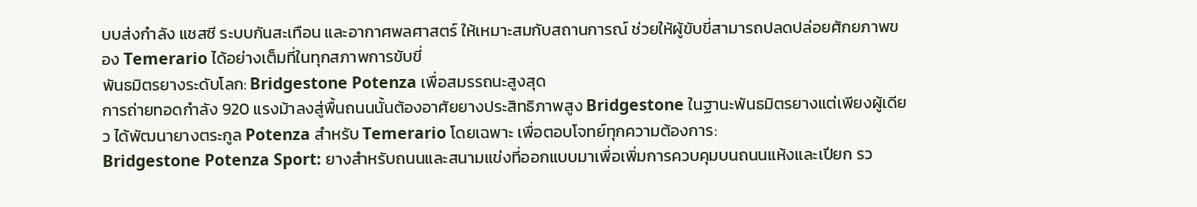บบส่งกำลัง แชสซี ระบบกันสะเทือน และอากาศพลศาสตร์ ให้เหมาะสมกับสถานการณ์ ช่วยให้ผู้ขับขี่สามารถปลดปล่อยศักยภาพของ Temerario ได้อย่างเต็มที่ในทุกสภาพการขับขี่
พันธมิตรยางระดับโลก: Bridgestone Potenza เพื่อสมรรถนะสูงสุด
การถ่ายทอดกำลัง 920 แรงม้าลงสู่พื้นถนนนั้นต้องอาศัยยางประสิทธิภาพสูง Bridgestone ในฐานะพันธมิตรยางแต่เพียงผู้เดียว ได้พัฒนายางตระกูล Potenza สำหรับ Temerario โดยเฉพาะ เพื่อตอบโจทย์ทุกความต้องการ:
Bridgestone Potenza Sport: ยางสำหรับถนนและสนามแข่งที่ออกแบบมาเพื่อเพิ่มการควบคุมบนถนนแห้งและเปียก รว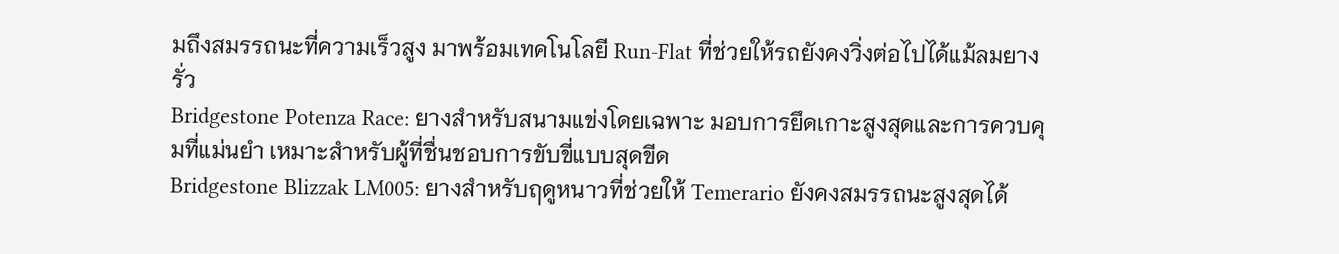มถึงสมรรถนะที่ความเร็วสูง มาพร้อมเทคโนโลยี Run-Flat ที่ช่วยให้รถยังคงวิ่งต่อไปได้แม้ลมยางรั่ว
Bridgestone Potenza Race: ยางสำหรับสนามแข่งโดยเฉพาะ มอบการยึดเกาะสูงสุดและการควบคุมที่แม่นยำ เหมาะสำหรับผู้ที่ชื่นชอบการขับขี่แบบสุดขีด
Bridgestone Blizzak LM005: ยางสำหรับฤดูหนาวที่ช่วยให้ Temerario ยังคงสมรรถนะสูงสุดได้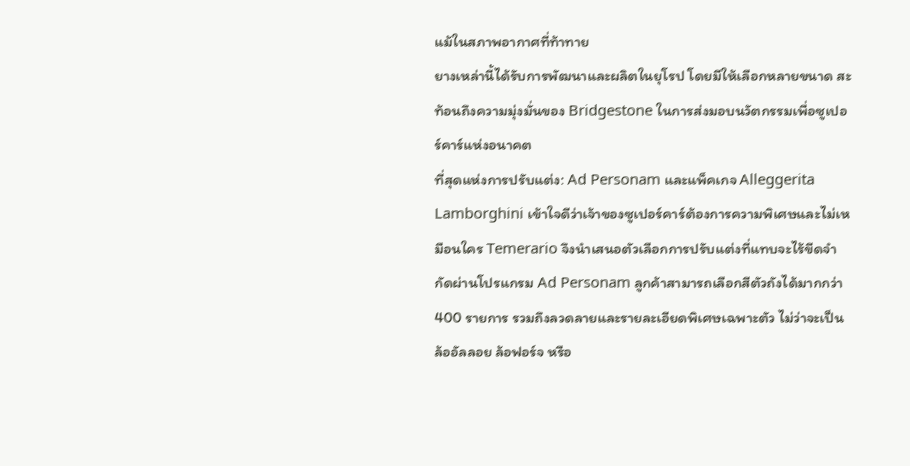แม้ในสภาพอากาศที่ท้าทาย
ยางเหล่านี้ได้รับการพัฒนาและผลิตในยุโรป โดยมีให้เลือกหลายขนาด สะท้อนถึงความมุ่งมั่นของ Bridgestone ในการส่งมอบนวัตกรรมเพื่อซูเปอร์คาร์แห่งอนาคต
ที่สุดแห่งการปรับแต่ง: Ad Personam และแพ็คเกจ Alleggerita
Lamborghini เข้าใจดีว่าเจ้าของซูเปอร์คาร์ต้องการความพิเศษและไม่เหมือนใคร Temerario จึงนำเสนอตัวเลือกการปรับแต่งที่แทบจะไร้ขีดจำกัดผ่านโปรแกรม Ad Personam ลูกค้าสามารถเลือกสีตัวถังได้มากกว่า 400 รายการ รวมถึงลวดลายและรายละเอียดพิเศษเฉพาะตัว ไม่ว่าจะเป็นล้ออัลลอย ล้อฟอร์จ หรือ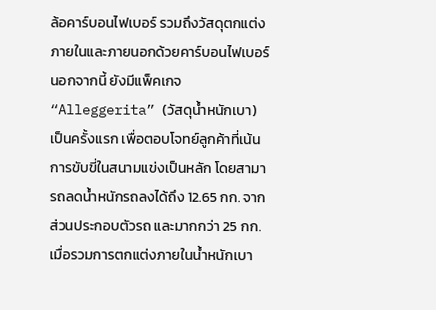ล้อคาร์บอนไฟเบอร์ รวมถึงวัสดุตกแต่งภายในและภายนอกด้วยคาร์บอนไฟเบอร์
นอกจากนี้ ยังมีแพ็คเกจ “Alleggerita” (วัสดุน้ำหนักเบา) เป็นครั้งแรก เพื่อตอบโจทย์ลูกค้าที่เน้นการขับขี่ในสนามแข่งเป็นหลัก โดยสามารถลดน้ำหนักรถลงได้ถึง 12.65 กก. จากส่วนประกอบตัวรถ และมากกว่า 25 กก. เมื่อรวมการตกแต่งภายในน้ำหนักเบา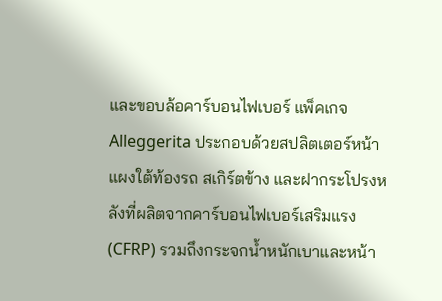และขอบล้อคาร์บอนไฟเบอร์ แพ็คเกจ Alleggerita ประกอบด้วยสปลิตเตอร์หน้า แผงใต้ท้องรถ สเกิร์ตข้าง และฝากระโปรงหลังที่ผลิตจากคาร์บอนไฟเบอร์เสริมแรง (CFRP) รวมถึงกระจกน้ำหนักเบาและหน้า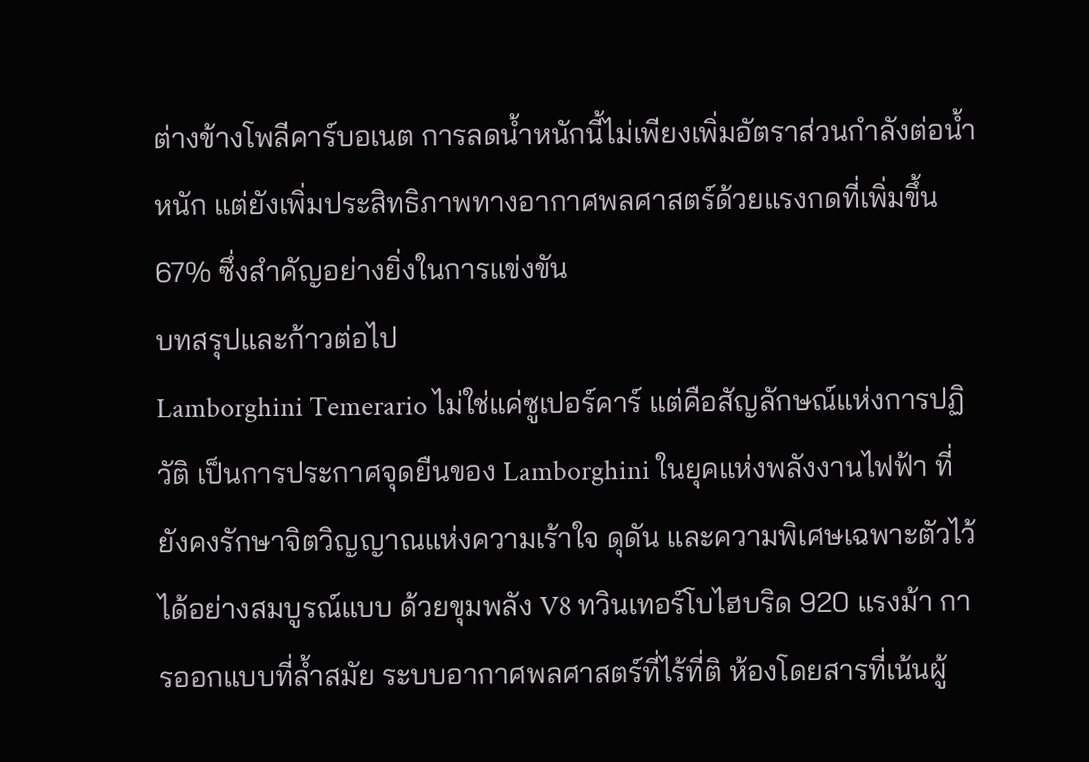ต่างข้างโพลีคาร์บอเนต การลดน้ำหนักนี้ไม่เพียงเพิ่มอัตราส่วนกำลังต่อน้ำหนัก แต่ยังเพิ่มประสิทธิภาพทางอากาศพลศาสตร์ด้วยแรงกดที่เพิ่มขึ้น 67% ซึ่งสำคัญอย่างยิ่งในการแข่งขัน
บทสรุปและก้าวต่อไป
Lamborghini Temerario ไม่ใช่แค่ซูเปอร์คาร์ แต่คือสัญลักษณ์แห่งการปฏิวัติ เป็นการประกาศจุดยืนของ Lamborghini ในยุคแห่งพลังงานไฟฟ้า ที่ยังคงรักษาจิตวิญญาณแห่งความเร้าใจ ดุดัน และความพิเศษเฉพาะตัวไว้ได้อย่างสมบูรณ์แบบ ด้วยขุมพลัง V8 ทวินเทอร์โบไฮบริด 920 แรงม้า การออกแบบที่ล้ำสมัย ระบบอากาศพลศาสตร์ที่ไร้ที่ติ ห้องโดยสารที่เน้นผู้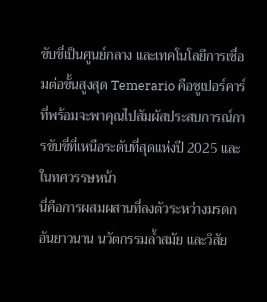ขับขี่เป็นศูนย์กลาง และเทคโนโลยีการเชื่อมต่อขั้นสูงสุด Temerario คือซูเปอร์คาร์ที่พร้อมจะพาคุณไปสัมผัสประสบการณ์การขับขี่ที่เหนือระดับที่สุดแห่งปี 2025 และในทศวรรษหน้า
นี่คือการผสมผสานที่ลงตัวระหว่างมรดกอันยาวนาน นวัตกรรมล้ำสมัย และวิสัย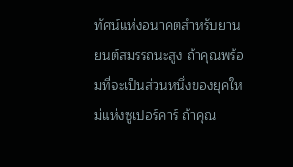ทัศน์แห่งอนาคตสำหรับยานยนต์สมรรถนะสูง ถ้าคุณพร้อมที่จะเป็นส่วนหนึ่งของยุคใหม่แห่งซูเปอร์คาร์ ถ้าคุณ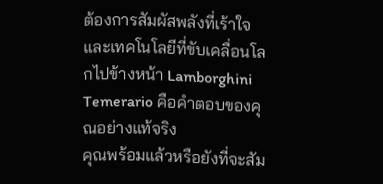ต้องการสัมผัสพลังที่เร้าใจและเทคโนโลยีที่ขับเคลื่อนโลกไปข้างหน้า Lamborghini Temerario คือคำตอบของคุณอย่างแท้จริง
คุณพร้อมแล้วหรือยังที่จะสัม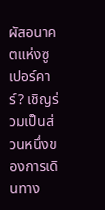ผัสอนาคตแห่งซูเปอร์คาร์? เชิญร่วมเป็นส่วนหนึ่งของการเดินทาง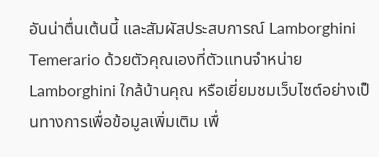อันน่าตื่นเต้นนี้ และสัมผัสประสบการณ์ Lamborghini Temerario ด้วยตัวคุณเองที่ตัวแทนจำหน่าย Lamborghini ใกล้บ้านคุณ หรือเยี่ยมชมเว็บไซต์อย่างเป็นทางการเพื่อข้อมูลเพิ่มเติม เพื่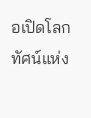อเปิดโลกทัศน์แห่ง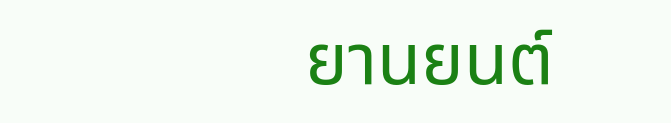ยานยนต์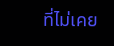ที่ไม่เคย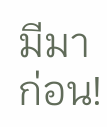มีมาก่อน!